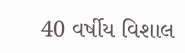40 વર્ષીય વિશાલ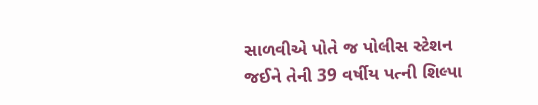સાળવીએ પોતે જ પોલીસ સ્ટેશન જઈને તેની 39 વર્ષીય પત્ની શિલ્પા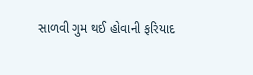સાળવી ગુમ થઈ હોવાની ફરિયાદ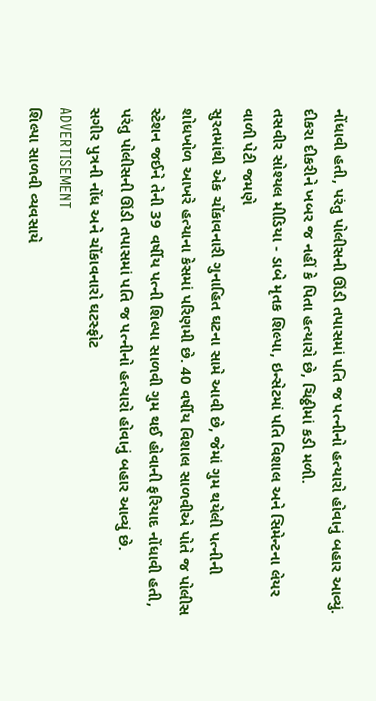નોંધાવી હતી, પરંતુ પોલીસની ઊંડી તપાસમાં પતિ જ પત્નીનો હત્યારો હોવાનું બહાર આવ્યું. દીકરા દીકરીને ખબર જ નહીં કે પિતા હત્યારો છે, ચિઠ્ઠીમાં કડી મળી.
તસવીર સોશ્યલ મીડિયા - ડાબે મૃતક શિલ્પા, ઇન્સેટમાં પતિ વિશાલ અને સિમેન્ટના લેયર વાળી પેટી જમણે
સુરતમાંથી એક ચોંકાવનારી ગુનાહિત ઘટના સામે આવી છે, જેમાં ગુમ થયેલી પત્નીની શોધખોળ આખરે હત્યાના કેસમાં પરિણમી છે. 40 વર્ષીય વિશાલ સાળવીએ પોતે જ પોલીસ સ્ટેશન જઈને તેની 39 વર્ષીય પત્ની શિલ્પા સાળવી ગુમ થઈ હોવાની ફરિયાદ નોંધાવી હતી, પરંતુ પોલીસની ઊંડી તપાસમાં પતિ જ પત્નીનો હત્યારો હોવાનું બહાર આવ્યું છે.
સગીર પુત્રની નોંધ અને ચોંકાવનારો ઘટસ્ફોટ
ADVERTISEMENT
શિલ્પા સાળવી વ્યવસાયે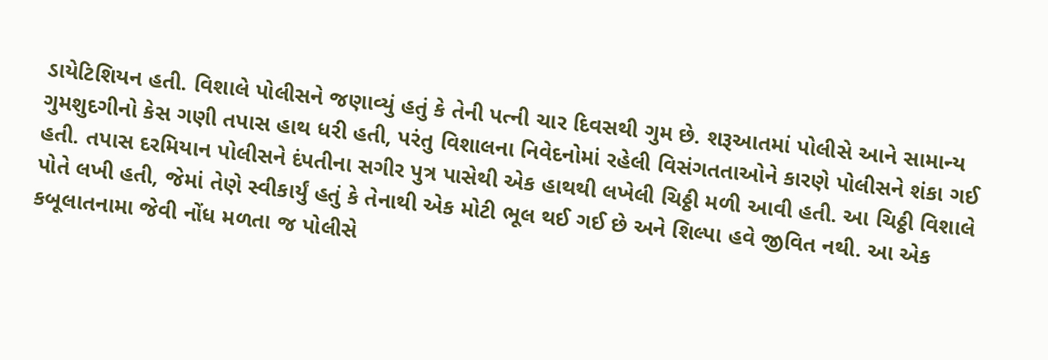ડાયેટિશિયન હતી. વિશાલે પોલીસને જણાવ્યું હતું કે તેની પત્ની ચાર દિવસથી ગુમ છે. શરૂઆતમાં પોલીસે આને સામાન્ય ગુમશુદગીનો કેસ ગણી તપાસ હાથ ધરી હતી, પરંતુ વિશાલના નિવેદનોમાં રહેલી વિસંગતતાઓને કારણે પોલીસને શંકા ગઈ હતી. તપાસ દરમિયાન પોલીસને દંપતીના સગીર પુત્ર પાસેથી એક હાથથી લખેલી ચિઠ્ઠી મળી આવી હતી. આ ચિઠ્ઠી વિશાલે પોતે લખી હતી, જેમાં તેણે સ્વીકાર્યું હતું કે તેનાથી એક મોટી ભૂલ થઈ ગઈ છે અને શિલ્પા હવે જીવિત નથી. આ એક કબૂલાતનામા જેવી નોંધ મળતા જ પોલીસે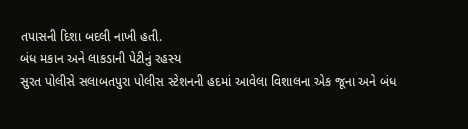તપાસની દિશા બદલી નાખી હતી.
બંધ મકાન અને લાકડાની પેટીનું રહસ્ય
સુરત પોલીસે સલાબતપુરા પોલીસ સ્ટેશનની હદમાં આવેલા વિશાલના એક જૂના અને બંધ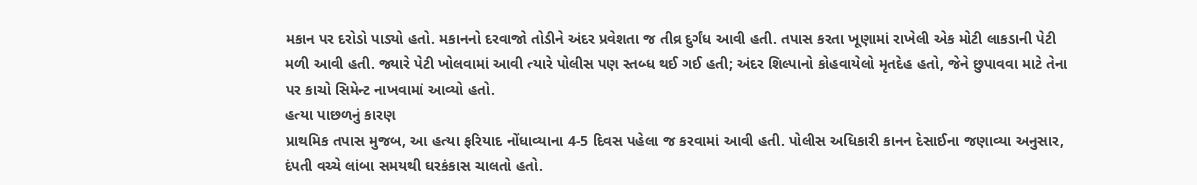મકાન પર દરોડો પાડ્યો હતો. મકાનનો દરવાજો તોડીને અંદર પ્રવેશતા જ તીવ્ર દુર્ગંધ આવી હતી. તપાસ કરતા ખૂણામાં રાખેલી એક મોટી લાકડાની પેટી મળી આવી હતી. જ્યારે પેટી ખોલવામાં આવી ત્યારે પોલીસ પણ સ્તબ્ધ થઈ ગઈ હતી; અંદર શિલ્પાનો કોહવાયેલો મૃતદેહ હતો, જેને છુપાવવા માટે તેના પર કાચો સિમેન્ટ નાખવામાં આવ્યો હતો.
હત્યા પાછળનું કારણ
પ્રાથમિક તપાસ મુજબ, આ હત્યા ફરિયાદ નોંધાવ્યાના 4-5 દિવસ પહેલા જ કરવામાં આવી હતી. પોલીસ અધિકારી કાનન દેસાઈના જણાવ્યા અનુસાર, દંપતી વચ્ચે લાંબા સમયથી ઘરકંકાસ ચાલતો હતો.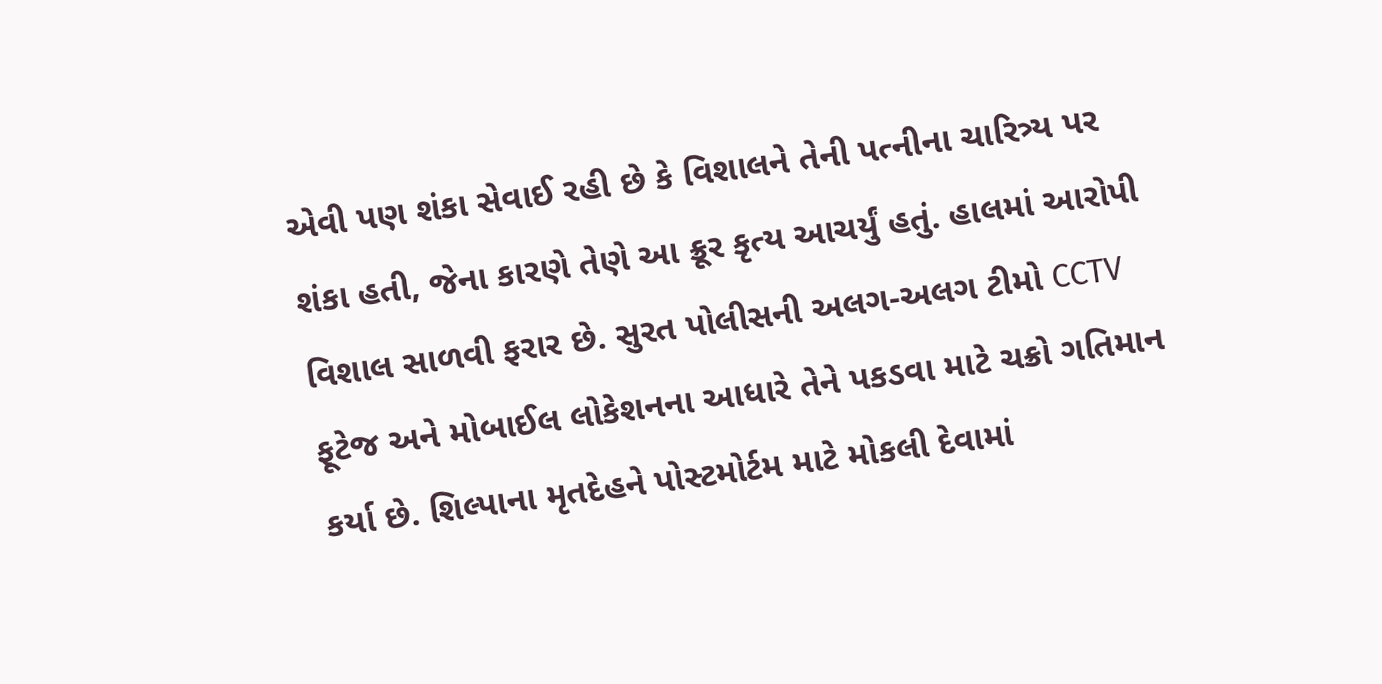એવી પણ શંકા સેવાઈ રહી છે કે વિશાલને તેની પત્નીના ચારિત્ર્ય પર શંકા હતી, જેના કારણે તેણે આ ક્રૂર કૃત્ય આચર્યું હતું. હાલમાં આરોપી વિશાલ સાળવી ફરાર છે. સુરત પોલીસની અલગ-અલગ ટીમો CCTV ફૂટેજ અને મોબાઈલ લોકેશનના આધારે તેને પકડવા માટે ચક્રો ગતિમાન કર્યા છે. શિલ્પાના મૃતદેહને પોસ્ટમોર્ટમ માટે મોકલી દેવામાં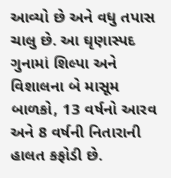આવ્યો છે અને વધુ તપાસ ચાલુ છે. આ ઘૃણાસ્પદ ગુનામાં શિલ્પા અને વિશાલના બે માસૂમ બાળકો, 13 વર્ષનો આરવ અને 8 વર્ષની નિતારાની હાલત કફોડી છે.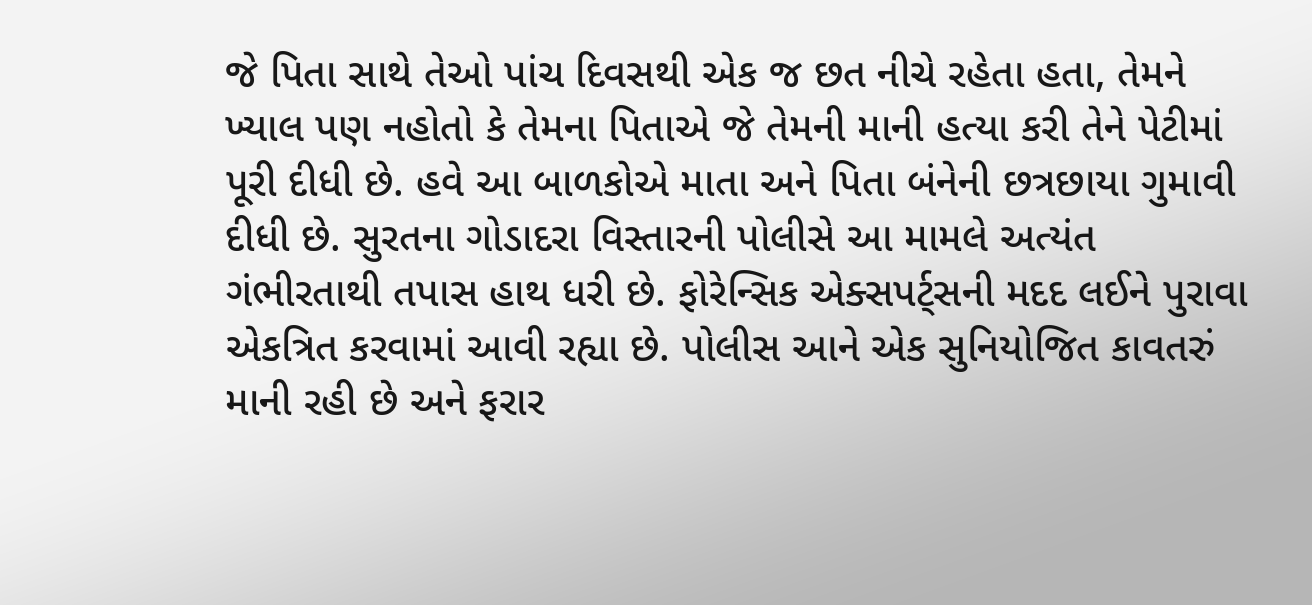જે પિતા સાથે તેઓ પાંચ દિવસથી એક જ છત નીચે રહેતા હતા, તેમને ખ્યાલ પણ નહોતો કે તેમના પિતાએ જે તેમની માની હત્યા કરી તેને પેટીમાં પૂરી દીધી છે. હવે આ બાળકોએ માતા અને પિતા બંનેની છત્રછાયા ગુમાવી દીધી છે. સુરતના ગોડાદરા વિસ્તારની પોલીસે આ મામલે અત્યંત ગંભીરતાથી તપાસ હાથ ધરી છે. ફોરેન્સિક એક્સપર્ટ્સની મદદ લઈને પુરાવા એકત્રિત કરવામાં આવી રહ્યા છે. પોલીસ આને એક સુનિયોજિત કાવતરું માની રહી છે અને ફરાર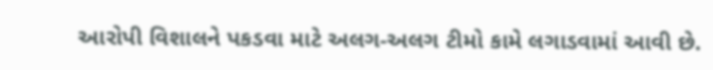આરોપી વિશાલને પકડવા માટે અલગ-અલગ ટીમો કામે લગાડવામાં આવી છે.